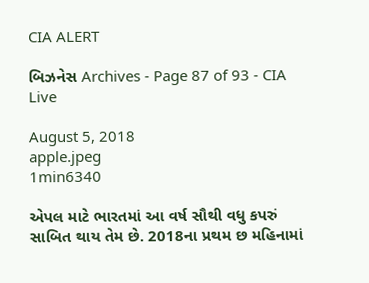CIA ALERT

બિઝનેસ Archives - Page 87 of 93 - CIA Live

August 5, 2018
apple.jpeg
1min6340

એપલ માટે ભારતમાં આ વર્ષ સૌથી વધુ કપરું સાબિત થાય તેમ છે. 2018ના પ્રથમ છ મહિનામાં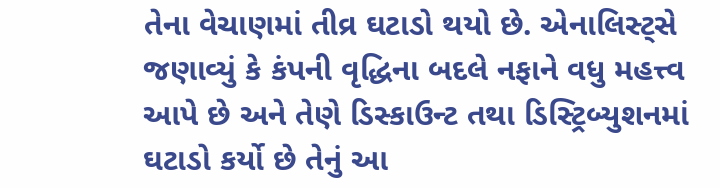તેના વેચાણમાં તીવ્ર ઘટાડો થયો છે. એનાલિસ્ટ્સે જણાવ્યું કે કંપની વૃદ્ધિના બદલે નફાને વધુ મહત્ત્વ આપે છે અને તેણે ડિસ્કાઉન્ટ તથા ડિસ્ટ્રિબ્યુશનમાં ઘટાડો કર્યો છે તેનું આ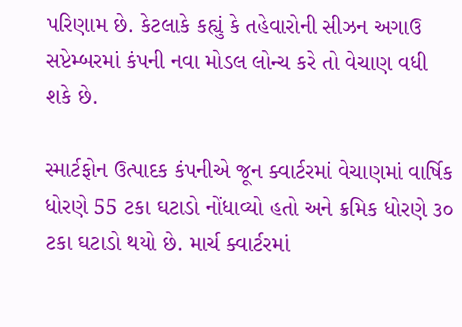પરિણામ છે. કેટલાકે કહ્યું કે તહેવારોની સીઝન અગાઉ સપ્ટેમ્બરમાં કંપની નવા મોડલ લોન્ચ કરે તો વેચાણ વધી શકે છે.

સ્માર્ટફોન ઉત્પાદક કંપનીએ જૂન ક્વાર્ટરમાં વેચાણમાં વાર્ષિક ધોરણે 55 ટકા ઘટાડો નોંધાવ્યો હતો અને ક્રમિક ધોરણે ૩૦ ટકા ઘટાડો થયો છે. માર્ચ ક્વાર્ટરમાં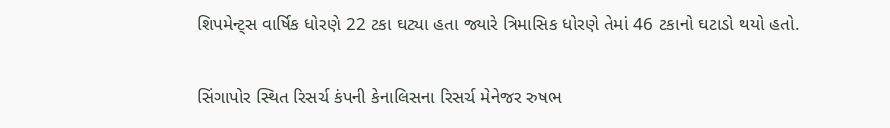શિપમેન્ટ્સ વાર્ષિક ધોરણે 22 ટકા ઘટ્યા હતા જ્યારે ત્રિમાસિક ધોરણે તેમાં 46 ટકાનો ઘટાડો થયો હતો.

સિંગાપોર સ્થિત રિસર્ચ કંપની કેનાલિસના રિસર્ચ મેનેજર રુષભ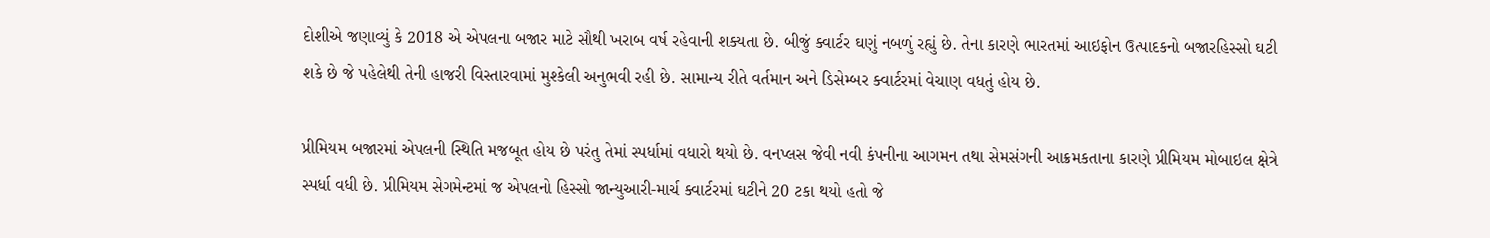દોશીએ જણાવ્યું કે 2018 એ એપલના બજાર માટે સૌથી ખરાબ વર્ષ રહેવાની શક્યતા છે. બીજું ક્વાર્ટર ઘણું નબળું રહ્યું છે. તેના કારણે ભારતમાં આઇફોન ઉત્પાદકનો બજારહિસ્સો ઘટી શકે છે જે પહેલેથી તેની હાજરી વિસ્તારવામાં મુશ્કેલી અનુભવી રહી છે. સામાન્ય રીતે વર્તમાન અને ડિસેમ્બર ક્વાર્ટરમાં વેચાણ વધતું હોય છે.

પ્રીમિયમ બજારમાં એપલની સ્થિતિ મજબૂત હોય છે પરંતુ તેમાં સ્પર્ધામાં વધારો થયો છે. વનપ્લસ જેવી નવી કંપનીના આગમન તથા સેમસંગની આક્રમકતાના કારણે પ્રીમિયમ મોબાઇલ ક્ષેત્રે સ્પર્ધા વધી છે. પ્રીમિયમ સેગમેન્ટમાં જ એપલનો હિસ્સો જાન્યુઆરી-માર્ચ ક્વાર્ટરમાં ઘટીને 20 ટકા થયો હતો જે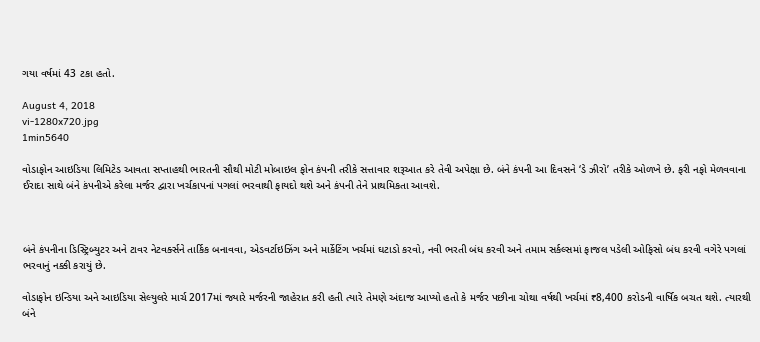ગયા વર્ષમાં 43 ટકા હતો.

August 4, 2018
vi-1280x720.jpg
1min5640

વોડાફોન આઇડિયા લિમિટેડ આવતા સપ્તાહથી ભારતની સૌથી મોટી મોબાઇલ ફોન કંપની તરીકે સત્તાવાર શરૂઆત કરે તેવી અપેક્ષા છે. બંને કંપની આ દિવસને ‘ડે ઝીરો’ તરીકે ઓળખે છે. ફરી નફો મેળવવાના ઈરાદા સાથે બંને કંપનીએ કરેલા મર્જર દ્વારા ખર્ચકાપનાં પગલાં ભરવાથી ફાયદો થશે અને કંપની તેને પ્રાથમિકતા આવશે.



બંને કંપનીના ડિસ્ટ્રિબ્યુટર અને ટાવર નેટવર્ક્સને તાર્કિક બનાવવા, એડવર્ટાઇઝિંગ અને માર્કેટિંગ ખર્ચમાં ઘટાડો કરવો, નવી ભરતી બંધ કરવી અને તમામ સર્કલ્સમાં ફાજલ પડેલી ઓફિસો બંધ કરવી વગેરે પગલાં ભરવાનું નક્કી કરાયું છે.

વોડાફોન ઇન્ડિયા અને આઇડિયા સેલ્યુલરે માર્ચ 2017માં જ્યારે મર્જરની જાહેરાત કરી હતી ત્યારે તેમણે અંદાજ આપ્યો હતો કે મર્જર પછીના ચોથા વર્ષથી ખર્ચમાં ₹8,400 કરોડની વાર્ષિક બચત થશે. ત્યારથી બંને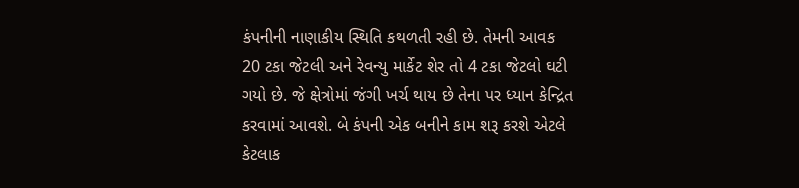કંપનીની નાણાકીય સ્થિતિ કથળતી રહી છે. તેમની આવક 20 ટકા જેટલી અને રેવન્યુ માર્કેટ શેર તો 4 ટકા જેટલો ઘટી ગયો છે. જે ક્ષેત્રોમાં જંગી ખર્ચ થાય છે તેના પર ધ્યાન કેન્દ્રિત કરવામાં આવશે. બે કંપની એક બનીને કામ શરૂ કરશે એટલે કેટલાક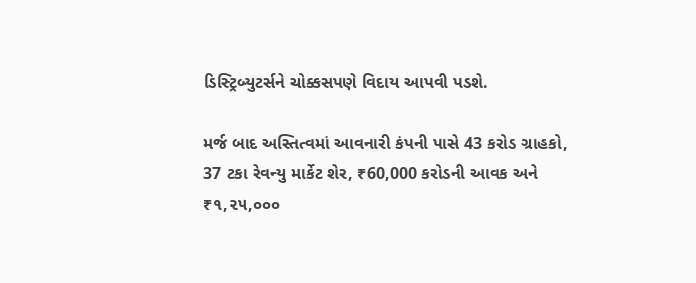ડિસ્ટ્રિબ્યુટર્સને ચોક્કસપણે વિદાય આપવી પડશે.

મર્જ બાદ અસ્તિત્વમાં આવનારી કંપની પાસે 43 કરોડ ગ્રાહકો, 37 ટકા રેવન્યુ માર્કેટ શેર, ₹60,000 કરોડની આવક અને ₹૧,૨૫,૦૦૦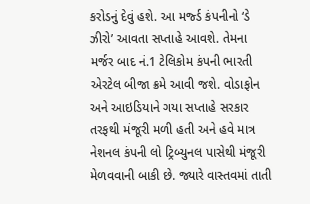કરોડનું દેવું હશે. આ મર્જ્ડ કંપનીનો ‘ડે ઝીરો’ આવતા સપ્તાહે આવશે. તેમના મર્જર બાદ નં.1 ટેલિકોમ કંપની ભારતી એરટેલ બીજા ક્રમે આવી જશે. વોડાફોન અને આઇડિયાને ગયા સપ્તાહે સરકાર તરફથી મંજૂરી મળી હતી અને હવે માત્ર નેશનલ કંપની લો ટ્રિબ્યુનલ પાસેથી મંજૂરી મેળવવાની બાકી છે. જ્યારે વાસ્તવમાં તાતી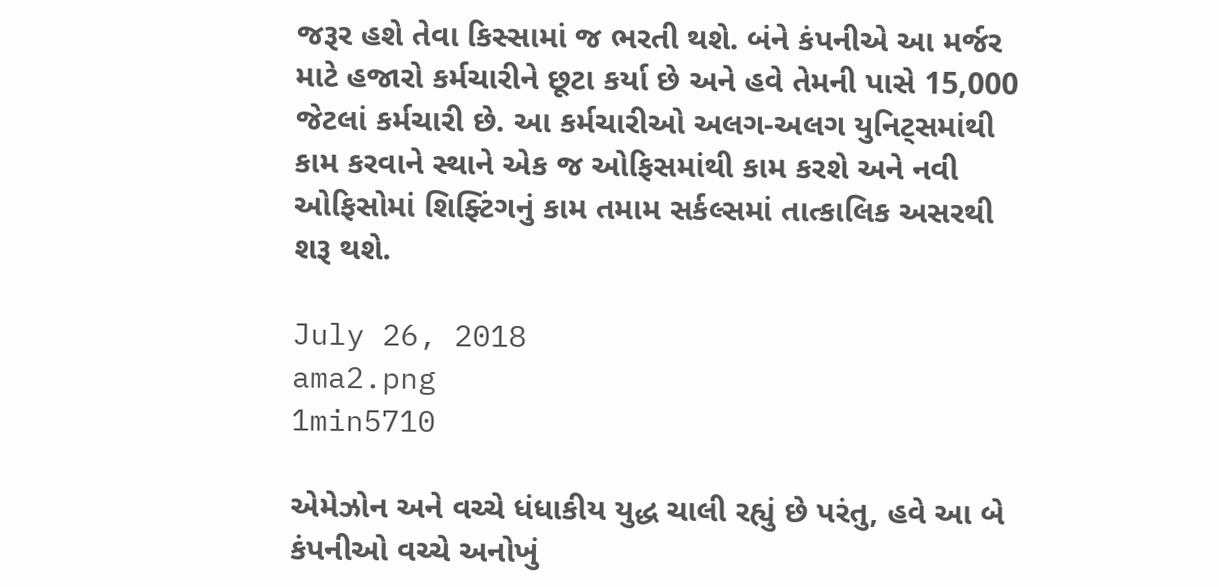જરૂર હશે તેવા કિસ્સામાં જ ભરતી થશે. બંને કંપનીએ આ મર્જર માટે હજારો કર્મચારીને છૂટા કર્યા છે અને હવે તેમની પાસે 15,000 જેટલાં કર્મચારી છે. આ કર્મચારીઓ અલગ-અલગ યુનિટ્સમાંથી કામ કરવાને સ્થાને એક જ ઓફિસમાંથી કામ કરશે અને નવી ઓફિસોમાં શિફ્ટિંગનું કામ તમામ સર્કલ્સમાં તાત્કાલિક અસરથી શરૂ થશે.

July 26, 2018
ama2.png
1min5710

એમેઝોન અને વચ્ચે ધંધાકીય યુદ્ધ ચાલી રહ્યું છે પરંતુ, હવે આ બે કંપનીઓ વચ્ચે અનોખું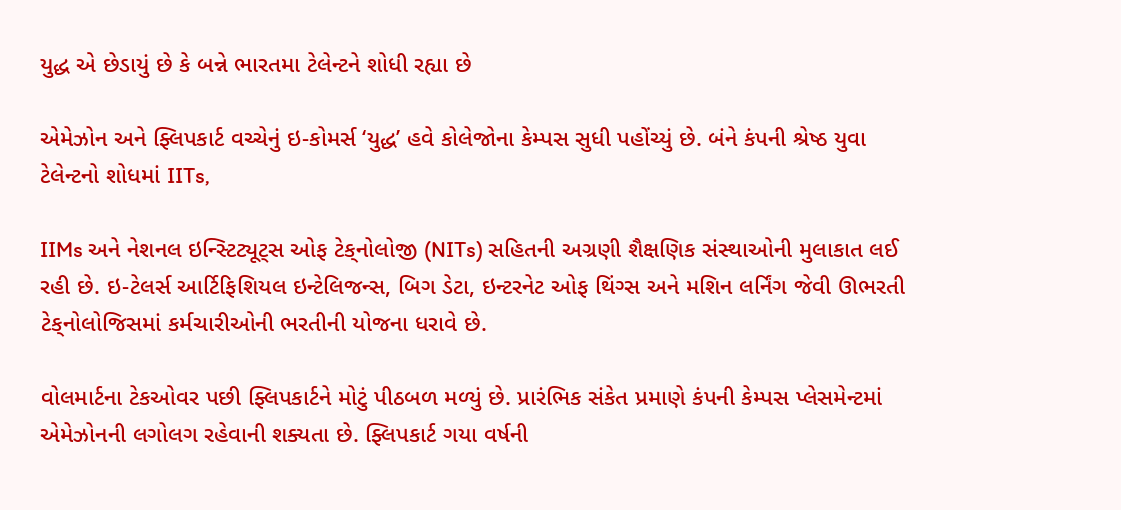યુદ્ધ એ છેડાયું છે કે બન્ને ભારતમા ટેલેન્ટને શોધી રહ્યા છે

એમેઝોન અને ફ્લિપકાર્ટ વચ્ચેનું ઇ-કોમર્સ ‘યુદ્ધ’ હવે કોલેજોના કેમ્પસ સુધી પહોંચ્યું છે. બંને કંપની શ્રેષ્ઠ યુવા ટેલેન્ટનો શોધમાં IITs,

IIMs અને નેશનલ ઇન્સ્ટિટ્યૂટ્સ ઓફ ટેક્‌નોલોજી (NITs) સહિતની અગ્રણી શૈક્ષણિક સંસ્થાઓની મુલાકાત લઈ રહી છે. ઇ-ટેલર્સ આર્ટિફિશિયલ ઇન્ટેલિજન્સ, બિગ ડેટા, ઇન્ટરનેટ ઓફ થિંગ્સ અને મશિન લર્નિંગ જેવી ઊભરતી ટેક્‌નોલોજિસમાં કર્મચારીઓની ભરતીની યોજના ધરાવે છે.

વોલમાર્ટના ટેકઓવર પછી ફ્લિપકાર્ટને મોટું પીઠબળ મળ્યું છે. પ્રારંભિક સંકેત પ્રમાણે કંપની કેમ્પસ પ્લેસમેન્ટમાં એમેઝોનની લગોલગ રહેવાની શક્યતા છે. ફ્લિપકાર્ટ ગયા વર્ષની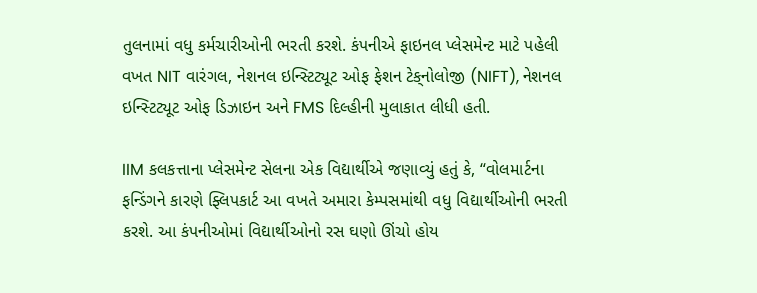તુલનામાં વધુ કર્મચારીઓની ભરતી કરશે. કંપનીએ ફાઇનલ પ્લેસમેન્ટ માટે પહેલી વખત NIT વારંગલ, નેશનલ ઇન્સ્ટિટ્યૂટ ઓફ ફેશન ટેક્‌નોલોજી (NIFT), નેશનલ ઇન્સ્ટિટ્યૂટ ઓફ ડિઝાઇન અને FMS દિલ્હીની મુલાકાત લીધી હતી.

IIM કલકત્તાના પ્લેસમેન્ટ સેલના એક વિદ્યાર્થીએ જણાવ્યું હતું કે, “વોલમાર્ટના ફન્ડિંગને કારણે ફ્લિપકાર્ટ આ વખતે અમારા કેમ્પસમાંથી વધુ વિદ્યાર્થીઓની ભરતી કરશે. આ કંપનીઓમાં વિદ્યાર્થીઓનો રસ ઘણો ઊંચો હોય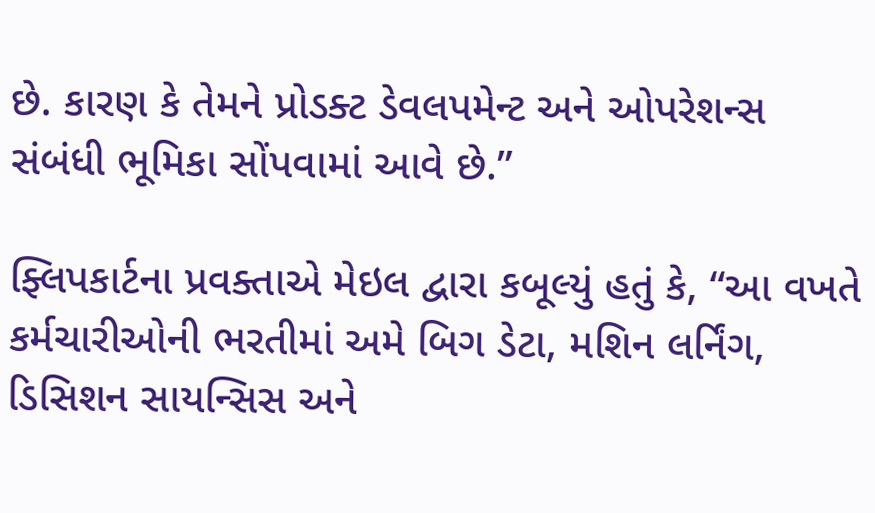છે. કારણ કે તેમને પ્રોડક્ટ ડેવલપમેન્ટ અને ઓપરેશન્સ સંબંધી ભૂમિકા સોંપવામાં આવે છે.”

ફ્લિપકાર્ટના પ્રવક્તાએ મેઇલ દ્વારા કબૂલ્યું હતું કે, “આ વખતે કર્મચારીઓની ભરતીમાં અમે બિગ ડેટા, મશિન લર્નિંગ, ડિસિશન સાયન્સિસ અને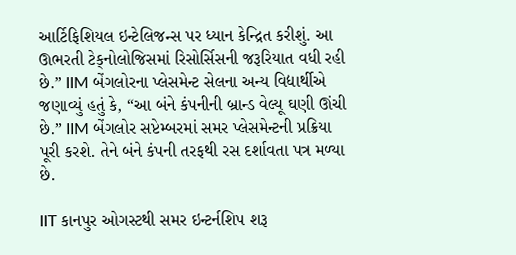આર્ટિફિશિયલ ઇન્ટેલિજન્સ પર ધ્યાન કેન્દ્રિત કરીશું. આ ઊભરતી ટેક્‌નોલોજિસમાં રિસોર્સિસની જરૂરિયાત વધી રહી છે.” IIM બેંગલોરના પ્લેસમેન્ટ સેલના અન્ય વિદ્યાર્થીએ જણાવ્યું હતું કે, “આ બંને કંપનીની બ્રાન્ડ વેલ્યૂ ઘણી ઊંચી છે.” IIM બેંગલોર સપ્ટેમ્બરમાં સમર પ્લેસમેન્ટની પ્રક્રિયા પૂરી કરશે. તેને બંને કંપની તરફથી રસ દર્શાવતા પત્ર મળ્યા છે.

IIT કાનપુર ઓગસ્ટથી સમર ઇન્ટર્નશિપ શરૂ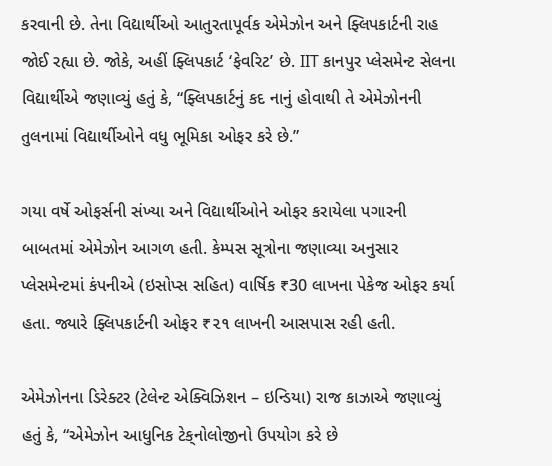કરવાની છે. તેના વિદ્યાર્થીઓ આતુરતાપૂર્વક એમેઝોન અને ફ્લિપકાર્ટની રાહ જોઈ રહ્યા છે. જોકે, અહીં ફ્લિપકાર્ટ ‘ફેવરિટ’ છે. IIT કાનપુર પ્લેસમેન્ટ સેલના વિદ્યાર્થીએ જણાવ્યું હતું કે, “ફ્લિપકાર્ટનું કદ નાનું હોવાથી તે એમેઝોનની તુલનામાં વિદ્યાર્થીઓને વધુ ભૂમિકા ઓફર કરે છે.”

ગયા વર્ષે ઓફર્સની સંખ્યા અને વિદ્યાર્થીઓને ઓફર કરાયેલા પગારની બાબતમાં એમેઝોન આગળ હતી. કેમ્પસ સૂત્રોના જણાવ્યા અનુસાર પ્લેસમેન્ટમાં કંપનીએ (ઇસોપ્સ સહિત) વાર્ષિક ₹30 લાખના પેકેજ ઓફર કર્યા હતા. જ્યારે ફ્લિપકાર્ટની ઓફર ₹૨૧ લાખની આસપાસ રહી હતી.

એમેઝોનના ડિરેક્ટર (ટેલેન્ટ એક્વિઝિશન – ઇન્ડિયા) રાજ કાઝાએ જણાવ્યું હતું કે, “એમેઝોન આધુનિક ટેક્‌નોલોજીનો ઉપયોગ કરે છે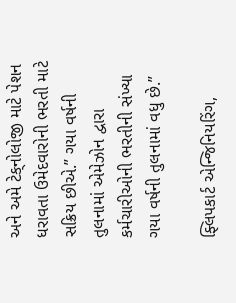અને અમે ટેક્‌નોલોજી માટે પેશન ધરાવતા ઉમેદવારોની ભરતી માટે સક્રિય છીએ.” ગયા વર્ષની તુલનામાં એમેઝોન દ્વારા કર્મચારીઓની ભરતીની સંખ્યા ગયા વર્ષની તુલનામાં વધુ છે.”

ફ્લિપકાર્ટ એન્જિનિયરિંગ,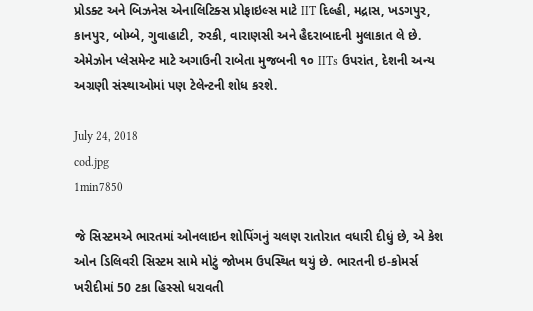પ્રોડક્ટ અને બિઝનેસ એનાલિટિક્સ પ્રોફાઇલ્સ માટે IIT દિલ્હી, મદ્રાસ, ખડગપુર, કાનપુર, બોમ્બે, ગુવાહાટી, રુરકી, વારાણસી અને હૈદરાબાદની મુલાકાત લે છે. એમેઝોન પ્લેસમેન્ટ માટે અગાઉની રાબેતા મુજબની ૧૦ IITs ઉપરાંત, દેશની અન્ય અગ્રણી સંસ્થાઓમાં પણ ટેલેન્ટની શોધ કરશે.

July 24, 2018
cod.jpg
1min7850

જે સિસ્ટમએ ભારતમાં ઓનલાઇન શોપિંગનું ચલણ રાતોરાત વધારી દીધું છે, એ કેશ ઓન ડિલિવરી સિસ્ટમ સામે મોટું જોખમ ઉપસ્થિત થયું છે. ભારતની ઇ-કોમર્સ ખરીદીમાં 50 ટકા હિસ્સો ધરાવતી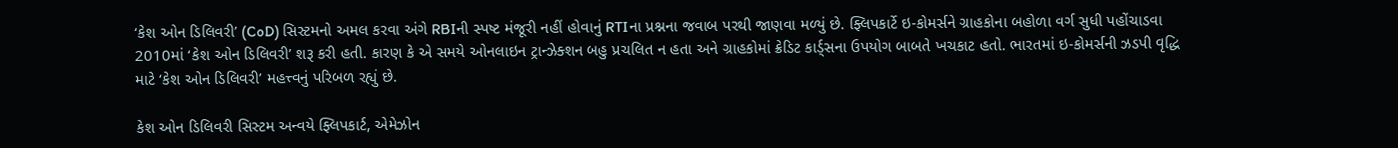‘કેશ ઓન ડિલિવરી’ (CoD) સિસ્ટમનો અમલ કરવા અંગે RBIની સ્પષ્ટ મંજૂરી નહીં હોવાનું RTIના પ્રશ્નના જવાબ પરથી જાણવા મળ્યું છે. ફ્લિપકાર્ટે ઇ-કોમર્સને ગ્રાહકોના બહોળા વર્ગ સુધી પહોંચાડવા 2010માં ‘કેશ ઓન ડિલિવરી’ શરૂ કરી હતી. કારણ કે એ સમયે ઓનલાઇન ટ્રાન્ઝેક્શન બહુ પ્રચલિત ન હતા અને ગ્રાહકોમાં ક્રેડિટ કાર્ડ્સના ઉપયોગ બાબતે ખચકાટ હતો. ભારતમાં ઇ-કોમર્સની ઝડપી વૃદ્ધિ માટે ‘કેશ ઓન ડિલિવરી’ મહત્ત્વનું પરિબળ રહ્યું છે.

કેશ ઓન ડિલિવરી સિસ્ટમ અન્વયે ફ્લિપકાર્ટ, એમેઝોન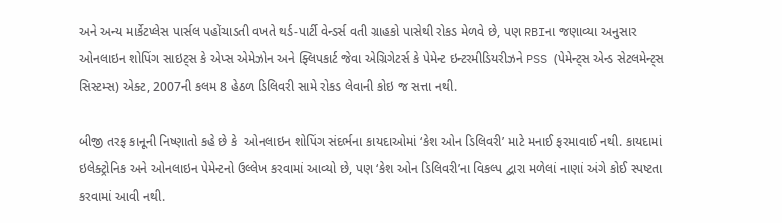અને અન્ય માર્કેટપ્લેસ પાર્સલ પહોંચાડતી વખતે થર્ડ-પાર્ટી વેન્ડર્સ વતી ગ્રાહકો પાસેથી રોકડ મેળવે છે, પણ RBIના જણાવ્યા અનુસાર ઓનલાઇન શોપિંગ સાઇટ્સ કે એપ્સ એમેઝોન અને ફ્લિપકાર્ટ જેવા એગ્રિગેટર્સ કે પેમેન્ટ ઇન્ટરમીડિયરીઝને PSS (પેમેન્ટ્સ એન્ડ સેટલમેન્ટ્સ સિસ્ટમ્સ) એક્ટ, 2007ની કલમ 8 હેઠળ ડિલિવરી સામે રોકડ લેવાની કોઇ જ સત્તા નથી.

બીજી તરફ કાનૂની નિષ્ણાતો કહે છે કે  ઓનલાઇન શોપિંગ સંદર્ભના કાયદાઓમાં ‘કેશ ઓન ડિલિવરી’ માટે મનાઈ ફરમાવાઈ નથી. કાયદામાં ઇલેક્ટ્રોનિક અને ઓનલાઇન પેમેન્ટનો ઉલ્લેખ કરવામાં આવ્યો છે, પણ ‘કેશ ઓન ડિલિવરી’ના વિકલ્પ દ્વારા મળેલાં નાણાં અંગે કોઈ સ્પષ્ટતા કરવામાં આવી નથી.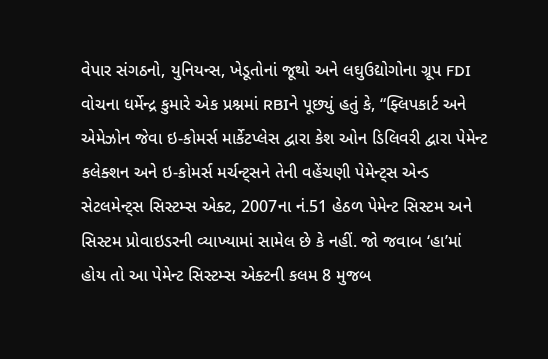વેપાર સંગઠનો, યુનિયન્સ, ખેડૂતોનાં જૂથો અને લઘુઉદ્યોગોના ગ્રૂપ FDI વોચના ધર્મેન્દ્ર કુમારે એક પ્રશ્નમાં RBIને પૂછ્યું હતું કે, “ફ્લિપકાર્ટ અને એમેઝોન જેવા ઇ-કોમર્સ માર્કેટપ્લેસ દ્વારા કેશ ઓન ડિલિવરી દ્વારા પેમેન્ટ કલેક્શન અને ઇ-કોમર્સ મર્ચન્ટ્સને તેની વહેંચણી પેમેન્ટ્સ એન્ડ સેટલમેન્ટ્સ સિસ્ટમ્સ એક્ટ, 2007ના નં.51 હેઠળ પેમેન્ટ સિસ્ટમ અને સિસ્ટમ પ્રોવાઇડરની વ્યાખ્યામાં સામેલ છે કે નહીં. જો જવાબ ‘હા’માં હોય તો આ પેમેન્ટ સિસ્ટમ્સ એક્ટની કલમ 8 મુજબ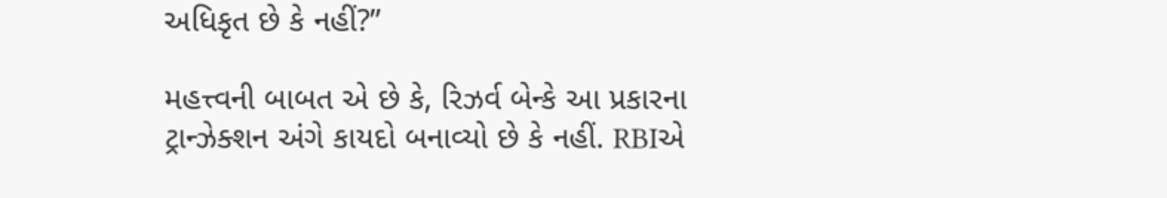અધિકૃત છે કે નહીં?”

મહત્ત્વની બાબત એ છે કે, રિઝર્વ બેન્કે આ પ્રકારના ટ્રાન્ઝેક્શન અંગે કાયદો બનાવ્યો છે કે નહીં. RBIએ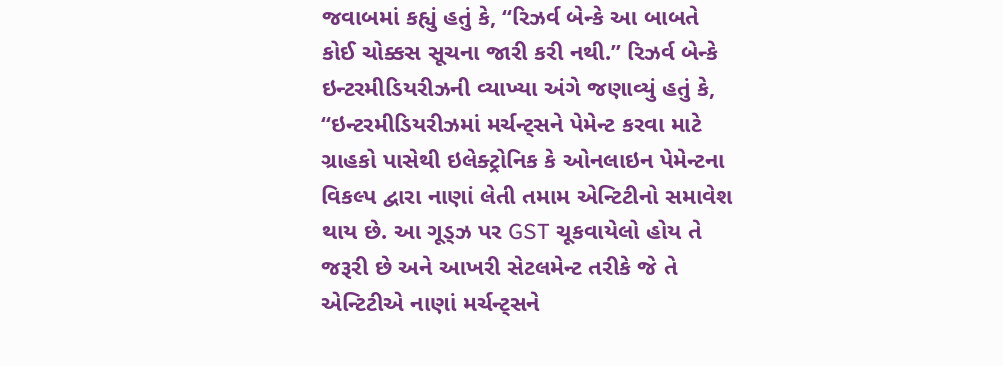જવાબમાં કહ્યું હતું કે, “રિઝર્વ બેન્કે આ બાબતે કોઈ ચોક્કસ સૂચના જારી કરી નથી.” રિઝર્વ બેન્કે ઇન્ટરમીડિયરીઝની ‌વ્યાખ્યા અંગે જણાવ્યું હતું કે, “ઇન્ટરમીડિયરીઝમાં મર્ચન્ટ્સને પેમેન્ટ કરવા માટે ગ્રાહકો પાસેથી ઇલેક્ટ્રોનિક કે ઓનલાઇન પેમેન્ટના વિકલ્પ દ્વારા નાણાં લેતી તમામ એન્ટિટીનો સમાવેશ થાય છે. આ ગૂડ્ઝ પર GST ચૂકવાયેલો હોય તે જરૂરી છે અને આખરી સેટલમેન્ટ તરીકે જે તે એન્ટિટીએ નાણાં મર્ચન્ટ્સને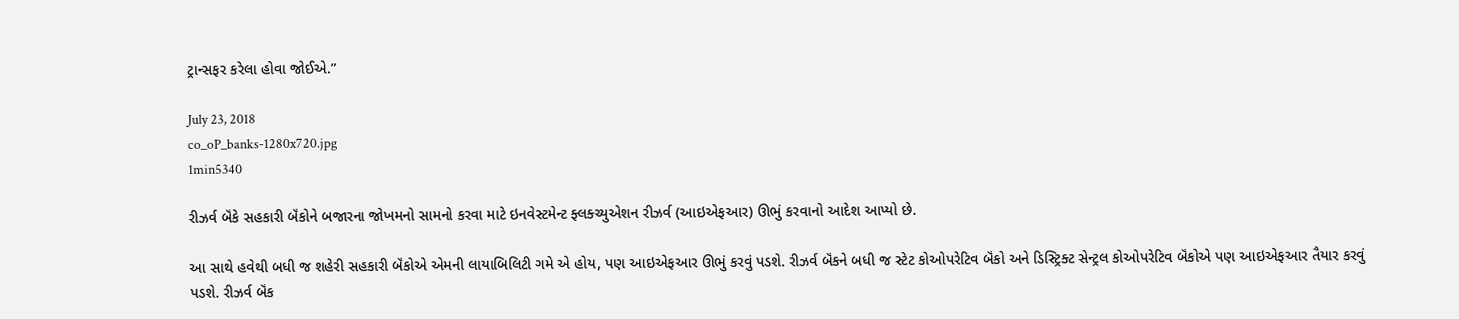ટ્રાન્સફર કરેલા હોવા જોઈએ.”

July 23, 2018
co_oP_banks-1280x720.jpg
1min5340

રીઝર્વ બૅંકે સહકારી બૅંકોને બજારના જોખમનો સામનો કરવા માટે ઇનવેસ્ટમેન્ટ ફ્લક્ચ્યુએશન રીઝર્વ (આઇએફઆર) ઊભું કરવાનો આદેશ આપ્યો છે.

આ સાથે હવેથી બધી જ શહેરી સહકારી બૅંકોએ એમની લાયાબિલિટી ગમે એ હોય, પણ આઇએફઆર ઊભું કરવું પડશે. રીઝર્વ બૅંકને બધી જ સ્ટેટ કોઓપરેટિવ બૅંકો અને ડિસ્ટ્રિક્ટ સેન્ટ્રલ કોઓપરેટિવ બૅંકોએ પણ આઇએફઆર તૈયાર કરવું પડશે. રીઝર્વ બૅંક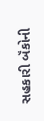સહકારી બૅંકોની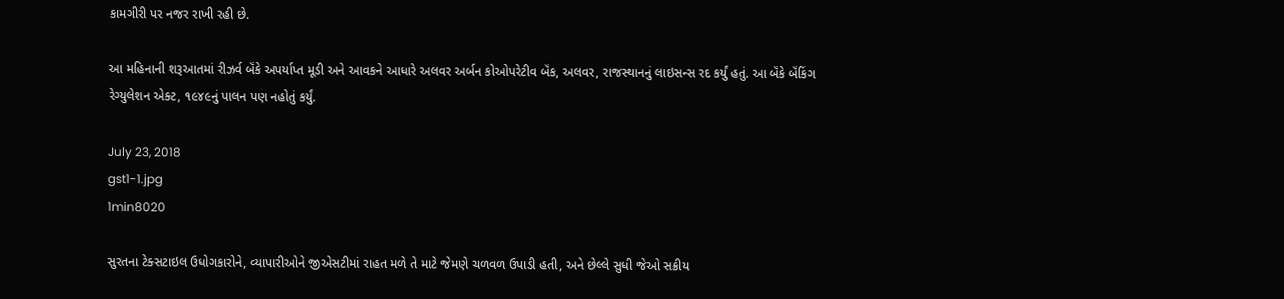કામગીરી પર નજર રાખી રહી છે.

આ મહિનાની શરૂઆતમાં રીઝર્વ બૅંકે અપર્યાપ્ત મૂડી અને આવકને આધારે અલવર અર્બન કોઓપરેટીવ બૅંક, અલવર, રાજસ્થાનનું લાઇસન્સ રદ કર્યું હતું. આ બૅંકે બૅંકિંગ રેગ્યુલેશન એક્ટ, ૧૯૪૯નું પાલન પણ નહોતું કર્યું.

July 23, 2018
gst1-1.jpg
1min8020

સુરતના ટેક્સટાઇલ ઉધોગકારોને, વ્યાપારીઓને જીએસટીમાં રાહત મળે તે માટે જેમણે ચળવળ ઉપાડી હતી, અને છેલ્લે સુધી જેઓ સક્રીય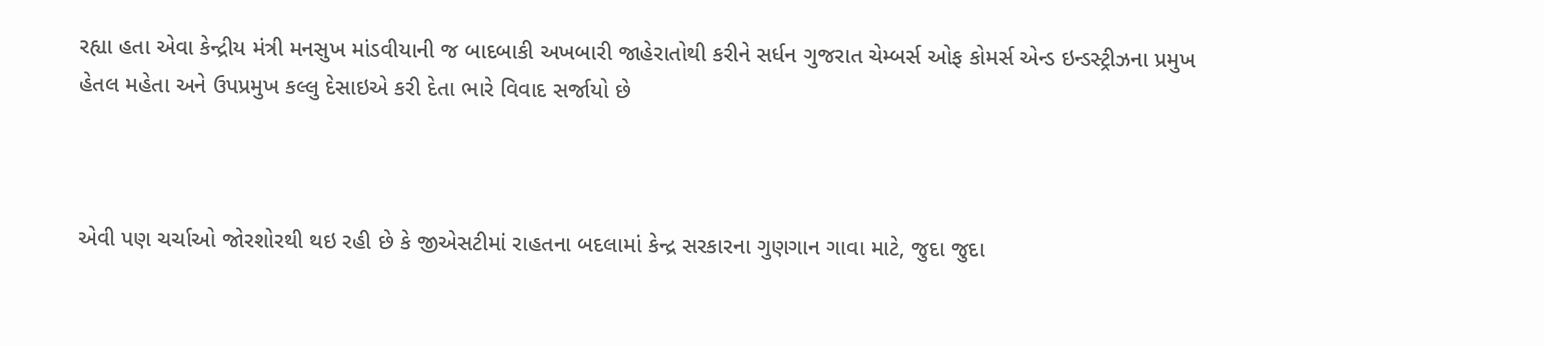રહ્યા હતા એવા કેન્દ્રીય મંત્રી મનસુખ માંડવીયાની જ બાદબાકી અખબારી જાહેરાતોથી કરીને સર્ધન ગુજરાત ચેમ્બર્સ ઓફ કોમર્સ એન્ડ ઇન્ડસ્ટ્રીઝના પ્રમુખ હેતલ મહેતા અને ઉપપ્રમુખ કલ્લુ દેસાઇએ કરી દેતા ભારે વિવાદ સર્જાયો છે



એવી પણ ચર્ચાઓ જોરશોરથી થઇ રહી છે કે જીએસટીમાં રાહતના બદલામાં કેન્દ્ર સરકારના ગુણગાન ગાવા માટે, જુદા જુદા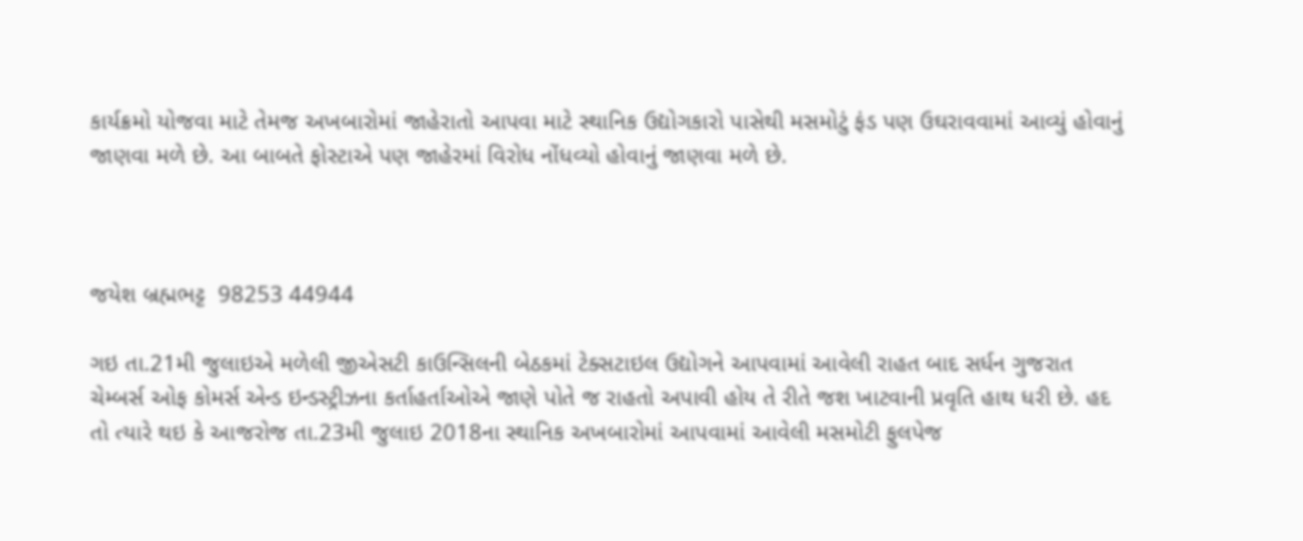કાર્યક્રમો યોજવા માટે તેમજ અખબારોમાં જાહેરાતો આપવા માટે સ્થાનિક ઉદ્યોગકારો પાસેથી મસમોટું ફંડ પણ ઉઘરાવવામાં આવ્યું હોવાનું જાણવા મળે છે. આ બાબતે ફોસ્ટાએ પણ જાહેરમાં વિરોધ નોંધવ્યો હોવાનું જાણવા મળે છે.



જયેશ બ્રહ્મભટ્ટ  98253 44944

ગઇ તા.21મી જુલાઇએ મળેલી જીએસટી કાઉન્સિલની બેઠકમાં ટેક્સટાઇલ ઉદ્યોગને આપવામાં આવેલી રાહત બાદ સર્ધન ગુજરાત ચેમ્બર્સ ઓફ કોમર્સ એન્ડ ઇન્ડસ્ટ્રીઝના કર્તાહર્તાઓએ જાણે પોતે જ રાહતો અપાવી હોય તે રીતે જશ ખાટવાની પ્રવૃતિ હાથ ધરી છે. હદ તો ત્યારે થઇ કે આજરોજ તા.23મી જુલાઇ 2018ના સ્થાનિક અખબારોમાં આપવામાં આવેલી મસમોટી ફુલપેજ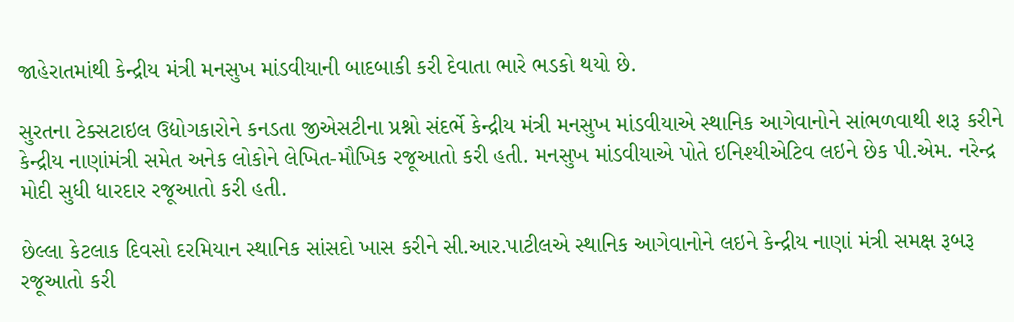જાહેરાતમાંથી કેન્દ્રીય મંત્રી મનસુખ માંડવીયાની બાદબાકી કરી દેવાતા ભારે ભડકો થયો છે.

સુરતના ટેક્સટાઇલ ઉદ્યોગકારોને કનડતા જીએસટીના પ્રશ્નો સંદર્ભે કેન્દ્રીય મંત્રી મનસુખ માંડવીયાએ સ્થાનિક આગેવાનોને સાંભળવાથી શરૂ કરીને કેન્દ્રીય નાણાંમંત્રી સમેત અનેક લોકોને લેખિત-મૌખિક રજૂઆતો કરી હતી. મનસુખ માંડવીયાએ પોતે ઇનિશ્યીએટિવ લઇને છેક પી.એમ. નરેન્દ્ર મોદી સુધી ધારદાર રજૂઆતો કરી હતી.

છેલ્લા કેટલાક દિવસો દરમિયાન સ્થાનિક સાંસદો ખાસ કરીને સી.આર.પાટીલએ સ્થાનિક આગેવાનોને લઇને કેન્દ્રીય નાણાં મંત્રી સમક્ષ રૂબરૂ રજૂઆતો કરી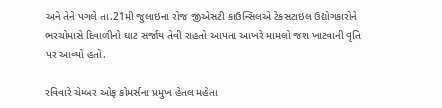અને તેને પગલે તા.21મી જુલાઇના રોજ જીએસટી કાઉન્સિલએ ટેકસટાઇલ ઉદ્યોગકારોને ભરચોમાસે દિવાળીનો ઘાટ સર્જાય તેવી રાહતો આપતા આખરે મામલો જશ ખાટવાની વૃતિ પર આવ્યો હતો.

રવિવારે ચેમ્બર ઓફ કોમર્સના પ્રમુખ હેતલ મહેતા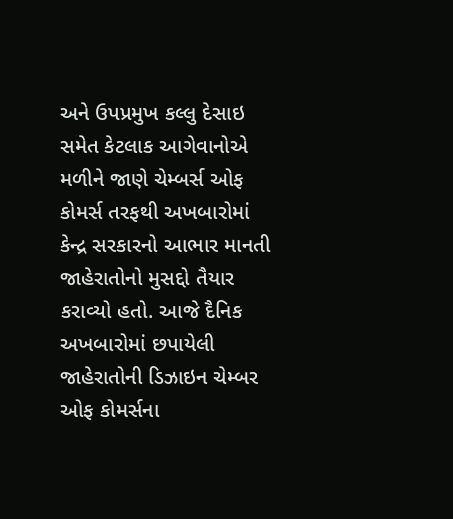અને ઉપપ્રમુખ કલ્લુ દેસાઇ સમેત કેટલાક આગેવાનોએ મળીને જાણે ચેમ્બર્સ ઓફ કોમર્સ તરફથી અખબારોમાં કેન્દ્ર સરકારનો આભાર માનતી જાહેરાતોનો મુસદ્દો તૈયાર કરાવ્યો હતો. આજે દૈનિક અખબારોમાં છપાયેલી જાહેરાતોની ડિઝાઇન ચેમ્બર ઓફ કોમર્સના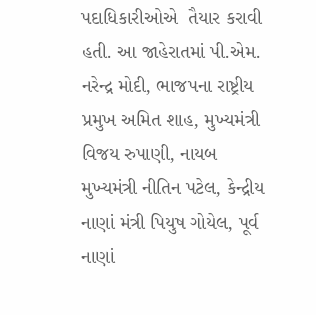પદાધિકારીઓએ  તૈયાર કરાવી હતી. આ જાહેરાતમાં પી.એમ. નરેન્દ્ર મોદી, ભાજપના રાષ્ટ્રીય પ્રમુખ અમિત શાહ, મુખ્યમંત્રી વિજય રુપાણી, નાયબ મુખ્યમંત્રી નીતિન પટેલ, કેન્દ્રીય નાણાં મંત્રી પિયુષ ગોયેલ, પૂર્વ નાણાં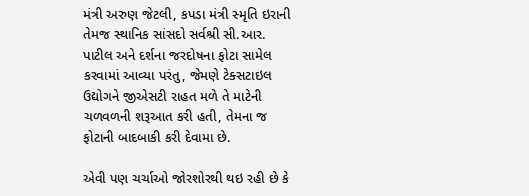મંત્રી અરુણ જેટલી, કપડા મંત્રી સ્મૃતિ ઇરાની તેમજ સ્થાનિક સાંસદો સર્વશ્રી સી.આર. પાટીલ અને દર્શના જરદોષના ફોટા સામેલ કરવામાં આવ્યા પરંતુ, જેમણે ટેક્સટાઇલ ઉદ્યોગને જીએસટી રાહત મળે તે માટેની ચળવળની શરૂઆત કરી હતી, તેમના જ ફોટાની બાદબાકી કરી દેવામા છે.

એવી પણ ચર્ચાઓ જોરશોરથી થઇ રહી છે કે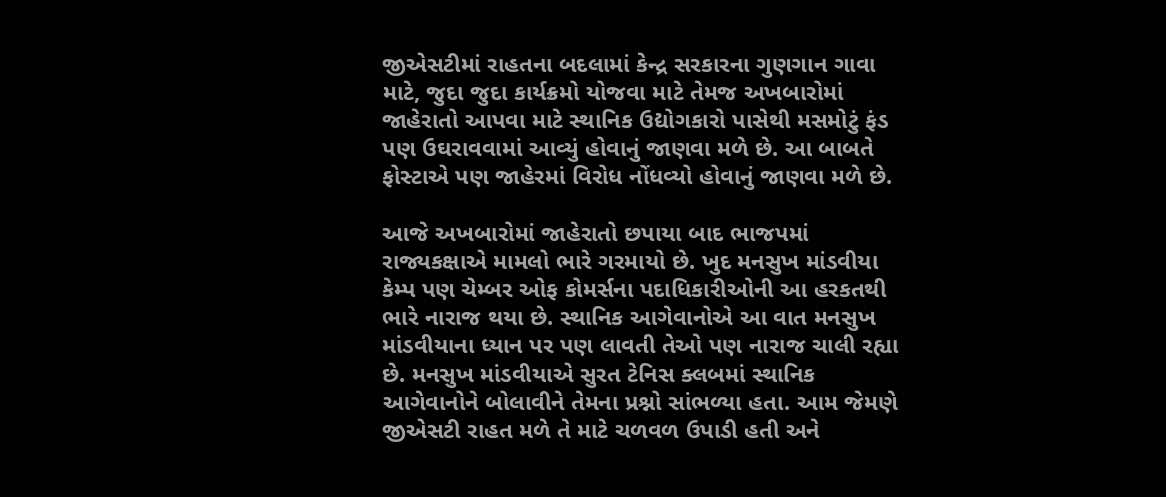જીએસટીમાં રાહતના બદલામાં કેન્દ્ર સરકારના ગુણગાન ગાવા માટે, જુદા જુદા કાર્યક્રમો યોજવા માટે તેમજ અખબારોમાં જાહેરાતો આપવા માટે સ્થાનિક ઉદ્યોગકારો પાસેથી મસમોટું ફંડ પણ ઉઘરાવવામાં આવ્યું હોવાનું જાણવા મળે છે. આ બાબતે ફોસ્ટાએ પણ જાહેરમાં વિરોધ નોંધવ્યો હોવાનું જાણવા મળે છે.

આજે અખબારોમાં જાહેરાતો છપાયા બાદ ભાજપમાં રાજ્યકક્ષાએ મામલો ભારે ગરમાયો છે. ખુદ મનસુખ માંડવીયા કેમ્પ પણ ચેમ્બર ઓફ કોમર્સના પદાધિકારીઓની આ હરકતથી ભારે નારાજ થયા છે. સ્થાનિક આગેવાનોએ આ વાત મનસુખ માંડવીયાના ધ્યાન પર પણ લાવતી તેઓ પણ નારાજ ચાલી રહ્યા છે. મનસુખ માંડવીયાએ સુરત ટેનિસ ક્લબમાં સ્થાનિક આગેવાનોને બોલાવીને તેમના પ્રશ્નો સાંભળ્યા હતા. આમ જેમણે જીએસટી રાહત મળે તે માટે ચળવળ ઉપાડી હતી અને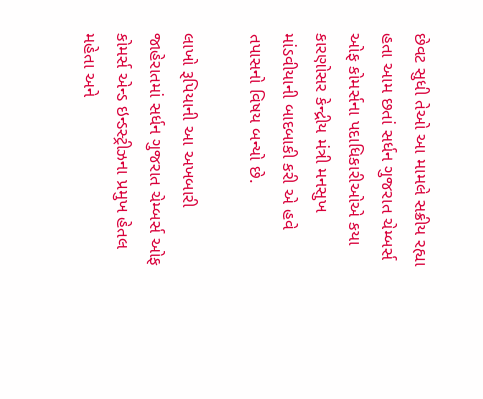છેવટ સુધી તેઓ આ મામલે સક્રીય રહ્યા હતા આમ છતાં સર્ધન ગુજરાત ચેમ્બર્સ ઓફ કોમર્સના પદાધિકારીઓએ કયા કારણોસર કેન્દ્રીય મંત્રી મનસુખ માંડવીયાની બાદબાકી કરી એ હવે તપાસનો વિષય બન્યો છે.

લાખો રૂપિયાની આ અખબારી જાહેરાતમાં સર્ધન ગુજરાત ચેમ્બર્સ ઓફ કોમર્સ એન્ડ ઇન્ડસ્ટ્રીઝના પ્રમુખ હેતલ મહેતા અને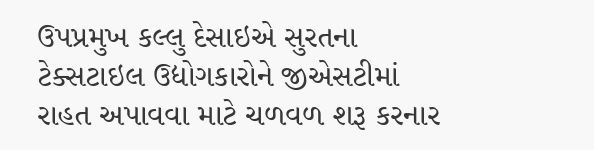ઉપપ્રમુખ કલ્લુ દેસાઇએ સુરતના ટેક્સટાઇલ ઉદ્યોગકારોને જીએસટીમાં રાહત અપાવવા માટે ચળવળ શરૂ કરનાર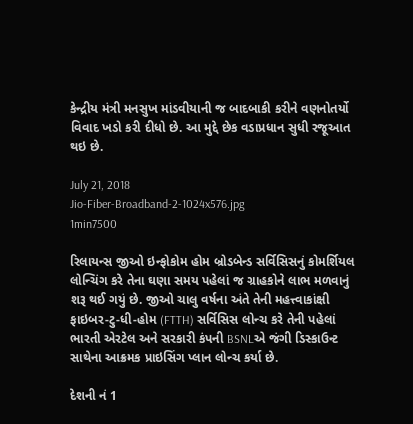કેન્દ્રીય મંત્રી મનસુખ માંડવીયાની જ બાદબાકી કરીને વણનોતર્યો વિવાદ ખડો કરી દીધો છે. આ મુદ્દે છેક વડાપ્રધાન સુધી રજૂઆત થઇ છે.

July 21, 2018
Jio-Fiber-Broadband-2-1024x576.jpg
1min7500

રિલાયન્સ જીઓ ઇન્ફોકોમ હોમ બ્રોડબેન્ડ સર્વિસિસનું કોમર્શિયલ લોન્ચિંગ કરે તેના ઘણા સમય પહેલાં જ ગ્રાહકોને લાભ મળવાનું શરૂ થઈ ગયું છે. જીઓ ચાલુ વર્ષના અંતે તેની મહત્ત્વાકાંક્ષી ફાઇબર-ટુ-ધી-હોમ (FTTH) સર્વિસિસ લોન્ચ કરે તેની પહેલાં ભારતી એરટેલ અને સરકારી કંપની BSNLએ જંગી ડિસ્કાઉન્ટ સાથેના આક્રમક પ્રાઇસિંગ પ્લાન લોન્ચ કર્યા છે.

દેશની નં 1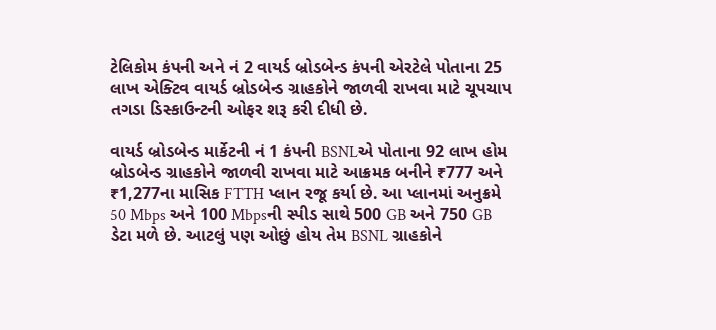ટેલિકોમ કંપની અને નં 2 વાયર્ડ બ્રોડબેન્ડ કંપની એરટેલે પોતાના 25 લાખ એક્ટિવ વાયર્ડ બ્રોડબેન્ડ ગ્રાહકોને જાળવી રાખ‌વા માટે ચૂપચાપ તગડા ડિસ્કાઉન્ટની ઓફર શરૂ કરી દીધી છે.

વાયર્ડ બ્રોડબેન્ડ માર્કેટની નં 1 કંપની BSNLએ પોતાના 92 લાખ હોમ બ્રોડબેન્ડ ગ્રાહકોને જાળવી રાખવા માટે આક્રમક બનીને ₹777 અને ₹1,277ના માસિક FTTH પ્લાન રજૂ કર્યા છે. આ પ્લાનમાં અનુક્રમે 50 Mbps અને 100 Mbpsની સ્પીડ સાથે 500 GB અને 750 GB ડેટા મળે છે. આટલું પણ ઓછું હોય તેમ BSNL ગ્રાહકોને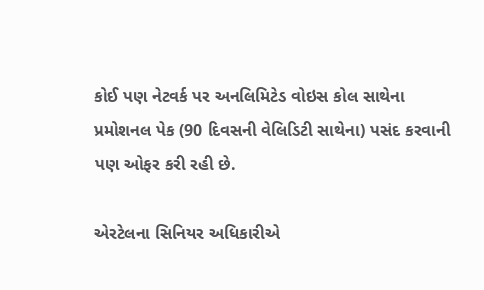કોઈ પણ નેટવર્ક પર અનલિમિટેડ વોઇસ કોલ સાથેના પ્રમોશનલ પેક (90 દિવસની વેલિડિટી સાથેના) પસંદ કરવાની પણ ઓફર કરી રહી છે.

એરટેલના સિનિયર અધિકારીએ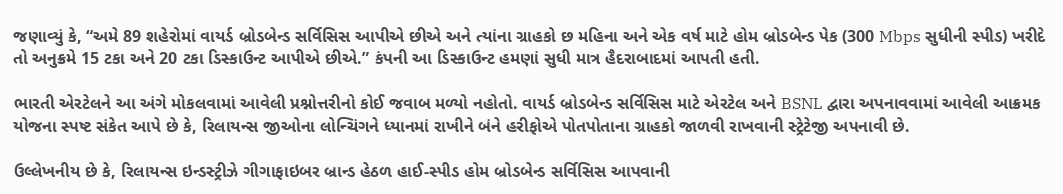જણાવ્યું કે, “અમે 89 શહેરોમાં વાયર્ડ બ્રોડબેન્ડ સર્વિસિસ આપીએ છીએ અને ત્યાંના ગ્રાહકો છ મહિના અને એક વર્ષ માટે હોમ બ્રોડબેન્ડ પેક (300 Mbps સુધીની સ્પીડ) ખરીદે તો અનુક્રમે 15 ટકા અને 20 ટકા ડિસ્કાઉન્ટ આપીએ છીએ.” કંપની આ ડિસ્કાઉન્ટ હમણાં સુધી માત્ર હૈદરાબાદમાં આપતી હતી.

ભારતી એરટેલને આ અંગે મોકલવામાં આવેલી પ્રશ્નોત્તરીનો કોઈ જવાબ મળ્યો નહોતો. વાયર્ડ બ્રોડબેન્ડ સર્વિસિસ માટે એરટેલ અને BSNL દ્વારા અપનાવવામાં આવેલી આક્રમક યોજના સ્પષ્ટ સંકેત આપે છે કે, રિલાયન્સ જીઓના લોન્ચિંગને ધ્યાનમાં રાખીને બંને હરીફોએ પોતપોતાના ગ્રાહકો જાળવી રાખવાની સ્ટ્રેટેજી અપનાવી છે.

ઉલ્લેખનીય છે કે, રિલાયન્સ ઇન્ડસ્ટ્રીઝે ગીગાફાઇબર બ્રાન્ડ હેઠળ હાઈ-સ્પીડ હોમ બ્રોડબેન્ડ સર્વિસિસ આપવાની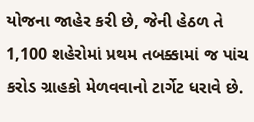યોજના જાહેર કરી છે, જેની હેઠળ તે 1,100 શહેરોમાં પ્રથમ તબક્કામાં જ પાંચ કરોડ ગ્રાહકો મેળવવાનો ટાર્ગેટ ધરાવે છે.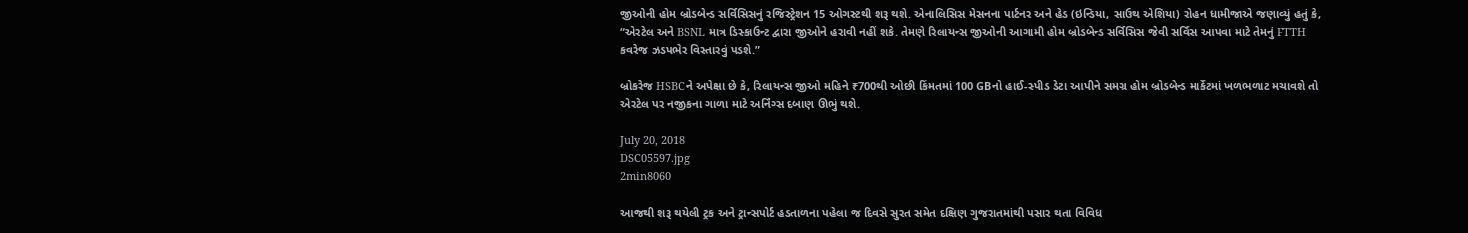જીઓની હોમ બ્રોડબેન્ડ સર્વિસિસનું રજિસ્ટ્રેશન 15 ઓગસ્ટથી શરૂ થશે. એનાલિસિસ મેસનના પાર્ટનર અને હેડ (ઇન્ડિયા, સાઉથ એશિયા) રોહન ધામીજાએ જણાવ્યું હતું કે, “એરટેલ અને BSNL માત્ર ડિસ્કાઉન્ટ દ્વારા જીઓને હરાવી નહીં શકે. તેમણે રિલાયન્સ જીઓની આગામી હોમ બ્રોડબેન્ડ સર્વિસિસ જેવી સર્વિસ આપવા માટે તેમનું FTTH કવરેજ ઝડપભેર વિસ્તારવું પડશે.”

બ્રોકરેજ HSBCને અપેક્ષા છે કે, રિલાયન્સ જીઓ મહિને ₹700થી ઓછી કિંમતમાં 100 GBનો હાઈ-સ્પીડ ડેટા આપીને સમગ્ર હોમ બ્રોડબેન્ડ માર્કેટમાં ખળભળાટ મચાવશે તો એરટેલ પર નજીકના ગાળા માટે અર્નિંગ્સ દબાણ ઊભું થશે.

July 20, 2018
DSC05597.jpg
2min8060

આજથી શરૂ થયેલી ટ્રક અને ટ્રાન્સપોર્ટ હડતાળના પહેલા જ દિવસે સુરત સમેત દક્ષિણ ગુજરાતમાંથી પસાર થતા વિવિધ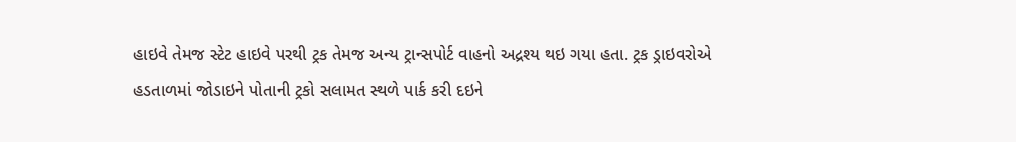હાઇવે તેમજ સ્ટેટ હાઇવે પરથી ટ્રક તેમજ અન્ય ટ્રાન્સપોર્ટ વાહનો અદ્રશ્ય થઇ ગયા હતા. ટ્રક ડ્રાઇવરોએ હડતાળમાં જોડાઇને પોતાની ટ્રકો સલામત સ્થળે પાર્ક કરી દઇને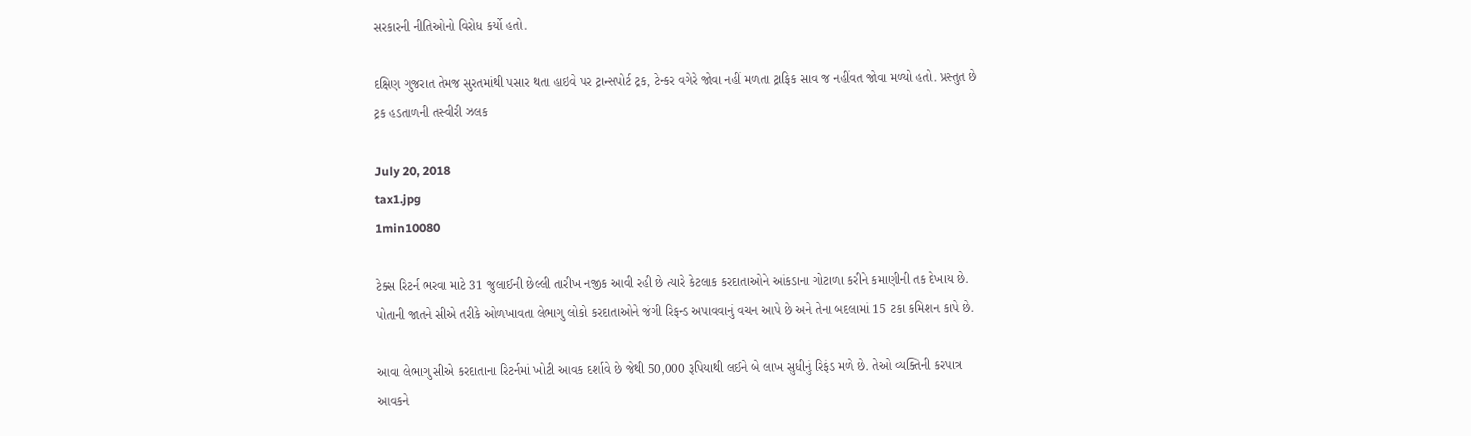સરકારની નીતિઓનો વિરોધ કર્યો હતો.

દક્ષિણ ગુજરાત તેમજ સુરતમાંથી પસાર થતા હાઇવે પર ટ્રાન્સપોર્ટ ટ્રક, ટેન્કર વગેરે જોવા નહીં મળતા ટ્રાફિક સાવ જ નહીંવત જોવા મળ્યો હતો. પ્રસ્તુત છે ટ્રક હડતાળની તસ્વીરી ઝલક

July 20, 2018
tax1.jpg
1min10080

ટેક્સ રિટર્ન ભરવા માટે 31 જુલાઈની છેલ્લી તારીખ નજીક આવી રહી છે ત્યારે કેટલાક કરદાતાઓને આંકડાના ગોટાળા કરીને કમાણીની તક દેખાય છે. પોતાની જાતને સીએ તરીકે ઓળખાવતા લેભાગુ લોકો કરદાતાઓને જંગી રિફન્ડ અપાવવાનું વચન આપે છે અને તેના બદલામાં 15 ટકા કમિશન કાપે છે.

આવા લેભાગુ સીએ કરદાતાના રિટર્નમાં ખોટી આવક દર્શાવે છે જેથી 50,000 રૂપિયાથી લઈને બે લાખ સુધીનું રિફંડ મળે છે. તેઓ વ્યક્તિની કરપાત્ર આવકને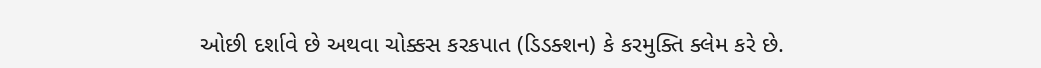ઓછી દર્શાવે છે અથવા ચોક્કસ કરકપાત (ડિડક્શન) કે કરમુક્તિ ક્લેમ કરે છે.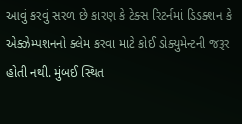આવું કરવું સરળ છે કારણ કે ટેક્સ રિટર્નમાં ડિડક્શન કે એક્ઝેમ્પશનનો ક્લેમ કરવા માટે કોઈ ડોક્યુમેન્ટની જરૂર હોતી નથી. મુંબઈ સ્થિત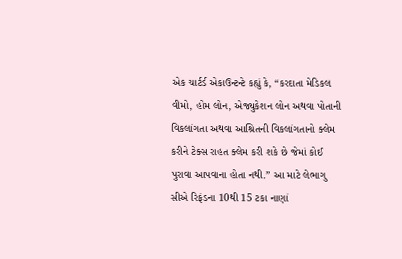એક ચાર્ટર્ડ એકાઉન્ટન્ટે કહ્યું કે, “કરદાતા મેડિકલ વીમો, હોમ લોન, એજ્યુકેશન લોન અથવા પોતાની વિકલાંગતા અથવા આશ્રિતની વિકલાંગતાનો ક્લેમ કરીને ટેક્સ રાહત ક્લેમ કરી શકે છે જેમાં કોઈ પુરાવા આપવાના હોતા નથી.” આ માટે લેભાગુ સીએ રિફંડના 10થી 15 ટકા નાણાં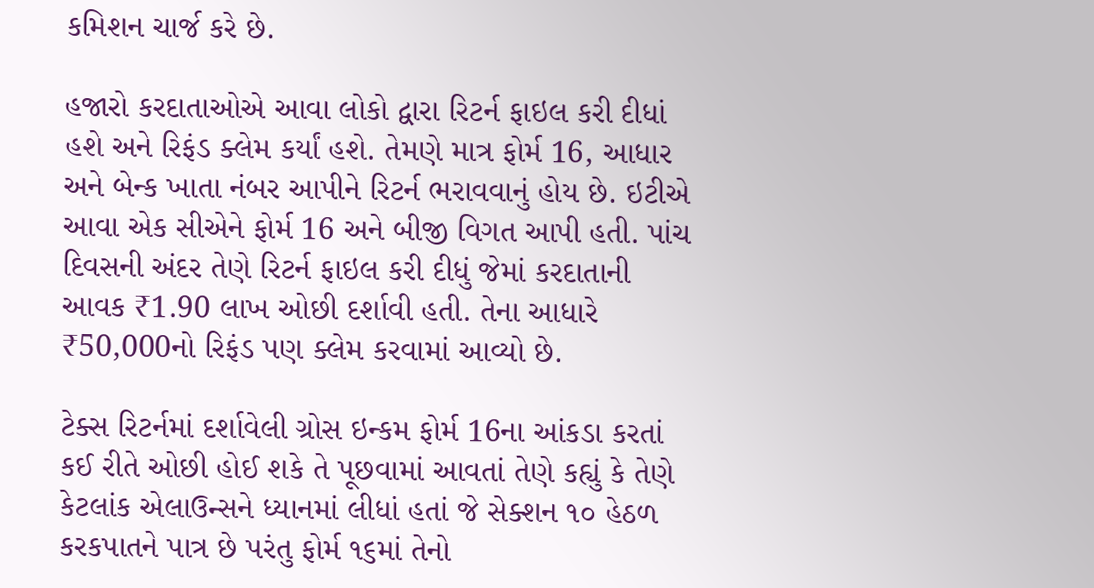કમિશન ચાર્જ કરે છે.

હજારો કરદાતાઓએ આવા લોકો દ્વારા રિટર્ન ફાઇલ કરી દીધાં હશે અને રિફંડ ક્લેમ કર્યાં હશે. તેમણે માત્ર ફોર્મ 16, આધાર અને બેન્ક ખાતા નંબર આપીને રિટર્ન ભરાવવાનું હોય છે. ઇટીએ આવા એક સીએને ફોર્મ 16 અને બીજી વિગત આપી હતી. પાંચ દિવસની અંદર તેણે રિટર્ન ફાઇલ કરી દીધું જેમાં કરદાતાની આવક ₹1.90 લાખ ઓછી દર્શાવી હતી. તેના આધારે ₹50,000નો રિફંડ પણ ક્લેમ કરવામાં આવ્યો છે.

ટેક્સ રિટર્નમાં દર્શાવેલી ગ્રોસ ઇન્કમ ફોર્મ 16ના આંકડા કરતાં કઈ રીતે ઓછી હોઈ શકે તે પૂછવામાં આવતાં તેણે કહ્યું કે તેણે કેટલાંક એલાઉન્સને ધ્યાનમાં લીધાં હતાં જે સેક્શન ૧૦ હેઠળ કરકપાતને પાત્ર છે પરંતુ ફોર્મ ૧૬માં તેનો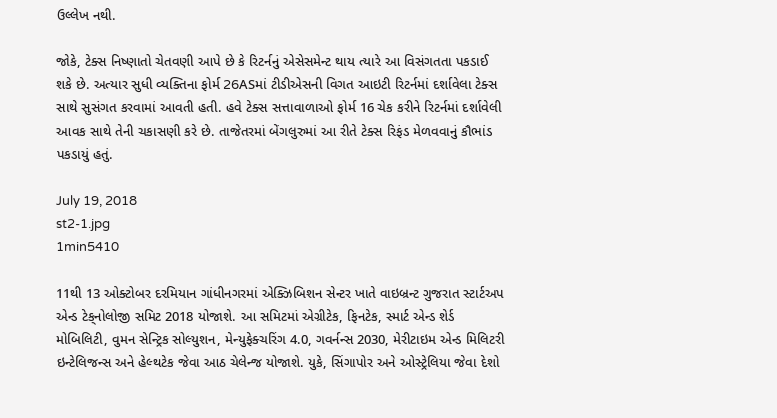ઉલ્લેખ નથી.

જોકે, ટેક્સ નિષ્ણાતો ચેતવણી આપે છે કે રિટર્નનું એસેસમેન્ટ થાય ત્યારે આ વિસંગતતા પકડાઈ શકે છે. અત્યાર સુધી વ્યક્તિના ફોર્મ 26ASમાં ટીડીએસની વિગત આઇટી રિટર્નમાં દર્શાવેલા ટેક્સ સાથે સુસંગત કરવામાં આવતી હતી. હવે ટેક્સ સત્તાવાળાઓ ફોર્મ 16 ચેક કરીને રિટર્નમાં દર્શાવેલી આવક સાથે તેની ચકાસણી કરે છે. તાજેતરમાં બેંગલુરુમાં આ રીતે ટેક્સ રિફંડ મેળવવાનું કૌભાંડ પકડાયું હતું.

July 19, 2018
st2-1.jpg
1min5410

11થી 13 ઓક્ટોબર દરમિયાન ગાંધીનગરમાં એક્ઝિબિશન સેન્ટર ખાતે વાઇબ્રન્ટ ગુજરાત સ્ટાર્ટઅપ એન્ડ ટેક્‌નોલોજી સમિટ 2018 યોજાશે. આ સમિટમાં એગ્રીટેક, ફિનટેક, સ્માર્ટ એન્ડ શેર્ડ મોબિલિટી, વુમન સેન્ટ્રિક સોલ્યુશન, મેન્યુફેક્ચરિંગ 4.0, ગવર્નન્સ 2030, મેરીટાઇમ એન્ડ મિલિટરી ઇન્ટેલિજન્સ અને હેલ્થટેક જેવા આઠ ચેલેન્જ યોજાશે. યુકે, સિંગાપોર અને ઓસ્ટ્રેલિયા જેવા દેશો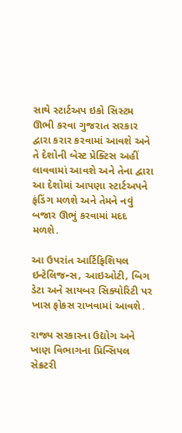સાથે સ્ટાર્ટઅપ ઇકો સિસ્ટમ ઊભી કરવા ગુજરાત સરકાર દ્વારા કરાર કરવામાં આવશે અને તે દેશોની બેસ્ટ પ્રેક્ટિસ અહીં લાવવામાં આવશે અને તેના દ્વારા આ દેશોમાં આપણા સ્ટાર્ટઅપને ફંડિંગ મળશે અને તેમને નવું બજાર ઊભું કરવામાં મદદ મળશે.

આ ઉપરાંત આર્ટિફિશિયલ ઇન્ટેલિજન્સ, આઇઓટી, બિગ ડેટા અને સાયબર સિક્યોરિટી પર ખાસ ફોકસ રાખવામાં આવશે.

રાજ્ય સરકારના ઉદ્યોગ અને ખાણ વિભાગના પ્રિન્સિપલ સેક્રટરી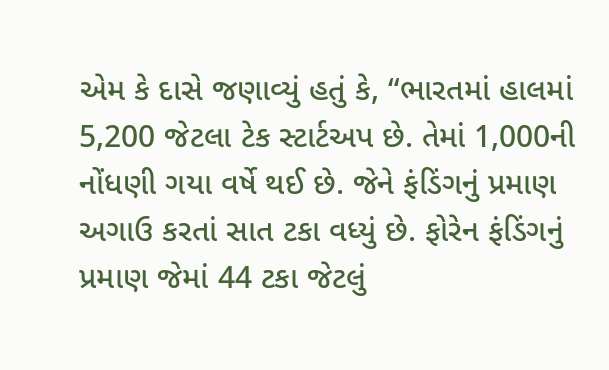એમ કે દાસે જણાવ્યું હતું કે, “ભારતમાં હાલમાં 5,200 જેટલા ટેક સ્ટાર્ટઅપ છે. તેમાં 1,000ની નોંધણી ગયા વર્ષે થઈ છે. જેને ફંડિંગનું પ્રમાણ અગાઉ કરતાં સાત ટકા વધ્યું છે. ફોરેન ફંડિંગનું પ્રમાણ જેમાં 44 ટકા જેટલું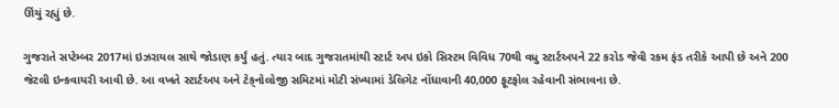ઊંચું રહ્યું છે.

ગુજરાતે સપ્ટેમ્બર 2017માં ઇઝરાયલ સાથે જોડાણ કર્યું હતું. ત્યાર બાદ ગુજરાતમાંથી સ્ટાર્ટ અપ ઇકો સિસ્ટમ વિવિધ 70થી વધુ સ્ટાર્ટઅપને 22 કરોડ જેવી રકમ ફંડ તરીકે આપી છે અને 200 જેટલી ઇન્કવાયરી આવી છે. આ વખતે સ્ટાર્ટઅપ અને ટેક્‌નોલોજી સમિટમાં મોટી સંખ્યામાં ડેલિગેટ નોંધાવાની 40,000 ફૂટફોલ રહેવાની સંભાવના છે.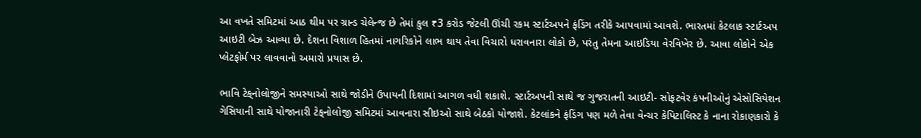આ વખતે સમિટમાં આઠ થીમ પર ગ્રાન્ડ ચેલેન્જ છે તેમાં કુલ ₹3 કરોડ જેટલી ઊંચી રકમ સ્ટાર્ટઅપને ફંડિંગ તરીકે આપવામાં આવશે. ભારતમાં કેટલાક સ્ટાર્ટઅપ આઇટી બેઝ આવ્યા છે. દેશના વિશાળ હિતમાં નાગરિકોને લાભ થાય તેવા વિચારો ધરાવનારા લોકો છે, પરંતુ તેમના આઇડિયા વેરવિખેર છે. આવા લોકોને એક પ્લેટફોર્મ પર લાવવાનો અમારો પ્રયાસ છે.

ભાવિ ટેક્‌નોલોજીને સમસ્યાઓ સાથે જોડીને ઉપાયની દિશામાં આગળ વધી શકાશે. સ્ટાર્ટઅપની સાથે જ ગુજરાતની આઇટી- સોફટવેર કંપનીઓનું એસોસિયેશન ગેસિયાની સાથે યોજાનારી ટેક્‌નોલોજી સમિટમાં આવનારા સીઇઓ સાથે બેઠકો યોજાશે. કેટલાંકને ફંડિંગ પણ મળે તેવા વેન્ચર કેપિટાલિસ્ટ કે નાના રોકાણકારો કે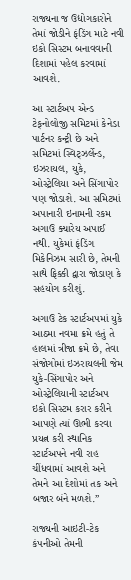રાજ્યના જ ઉદ્યોગકારોને તેમાં જોડીને ફંડિંગ માટે નવી ઇકો સિસ્ટમ બનાવવાની દિશામાં પહેલ કરવામાં આવશે.

આ સ્ટાર્ટઅપ એન્ડ ટેક્‌નોલોજી સમિટમાં કેનેડા પાર્ટનર કન્ટ્રી છે અને સમિટમાં સ્વિટ્ઝર્લેન્ડ, ઇઝરાયલ, યુકે, ઓસ્ટ્રેલિયા અને સિંગાપોર પણ જોડાશે. આ સમિટમાં અપાનારી ઇનામની રકમ અગાઉ ક્યારેય અપાઈ નથી. યુકેમાં ફંડિંગ મિકેનિઝમ સારી છે, તેમની સાથે ફિક્કી દ્વારા જોડાણ કે સહયોગ કરીશું.

અગાઉ ટેક સ્ટાર્ટઅપમાં યુકે આઠમા નવમા ક્રમે હતું તે હાલમાં ત્રીજા ક્રમે છે, તેવા સંજોગોમાં ઇઝરાયલની જેમ યુકે-સિંગાપોર અને ઓસ્ટ્રેલિયાની સ્ટાર્ટઅપ ઇકો સિસ્ટમ કરાર કરીને આપણે ત્યાં ઊભી કરવા પ્રયત્ન કરી સ્થાનિક સ્ટાર્ટઅપને નવી રાહ ચીંધવામાં આવશે અને તેમને આ દેશોમાં તક અને બજાર બંને મળશે.”

રાજ્યની આઇટી-ટેક કંપનીઓ તેમની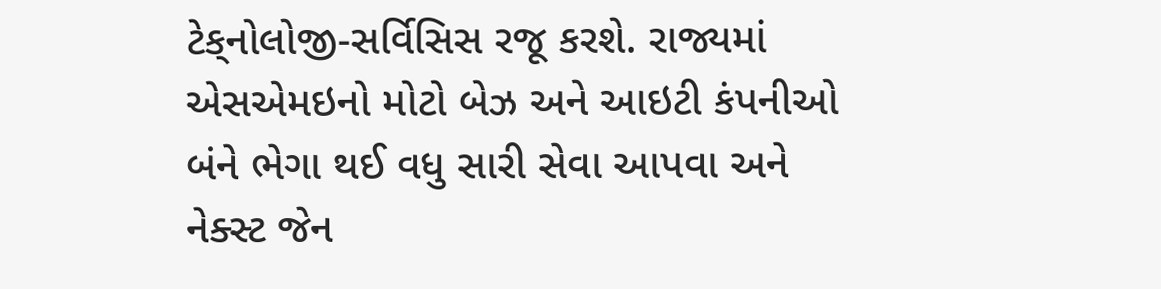ટેક્‌નોલોજી-સર્વિસિસ રજૂ કરશે. રાજ્યમાં એસએમઇનો મોટો બેઝ અને આઇટી કંપનીઓ બંને ભેગા થઈ વધુ સારી સેવા આપવા અને નેક્સ્ટ જેન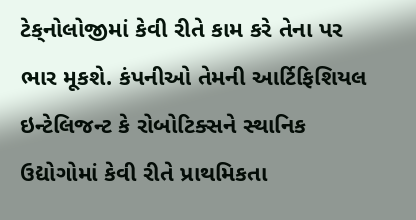ટેક્‌નોલોજીમાં કેવી રીતે કામ કરે તેના પર ભાર મૂકશે. કંપનીઓ તેમની આર્ટિફિશિયલ ઇન્ટેલિજન્ટ કે રોબોટિક્સને સ્થાનિક ઉદ્યોગોમાં કેવી રીતે પ્રાથમિકતા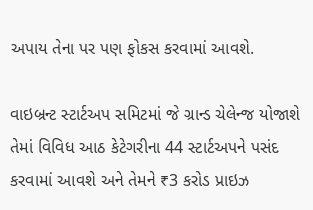અપાય તેના પર પણ ફોકસ કરવામાં આવશે.

વાઇબ્રન્ટ સ્ટાર્ટઅપ સમિટમાં જે ગ્રાન્ડ ચેલેન્જ યોજાશે તેમાં વિવિધ આઠ કેટેગરીના 44 સ્ટાર્ટઅપને પસંદ કરવામાં આવશે અને તેમને ₹3 કરોડ પ્રાઇઝ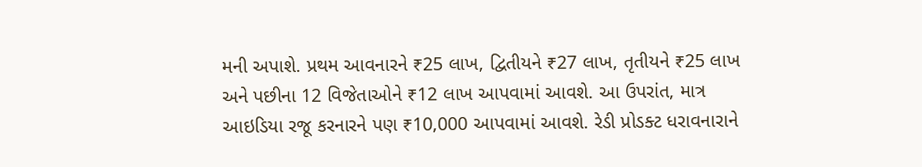મની અપાશે. પ્રથમ આવનારને ₹25 લાખ, દ્વિતીયને ₹27 લાખ, તૃતીયને ₹25 લાખ અને પછીના 12 વિજેતાઓને ₹12 લાખ આપવામાં આવશે. આ ઉપરાંત, માત્ર આઇડિયા રજૂ કરનારને પણ ₹10,000 આપવામાં આ‌વશે. રેડી પ્રોડક્ટ ધરાવનારાને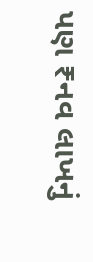પણ ₹નવ લાખનું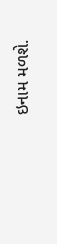ઇનામ મ‌ળશે.